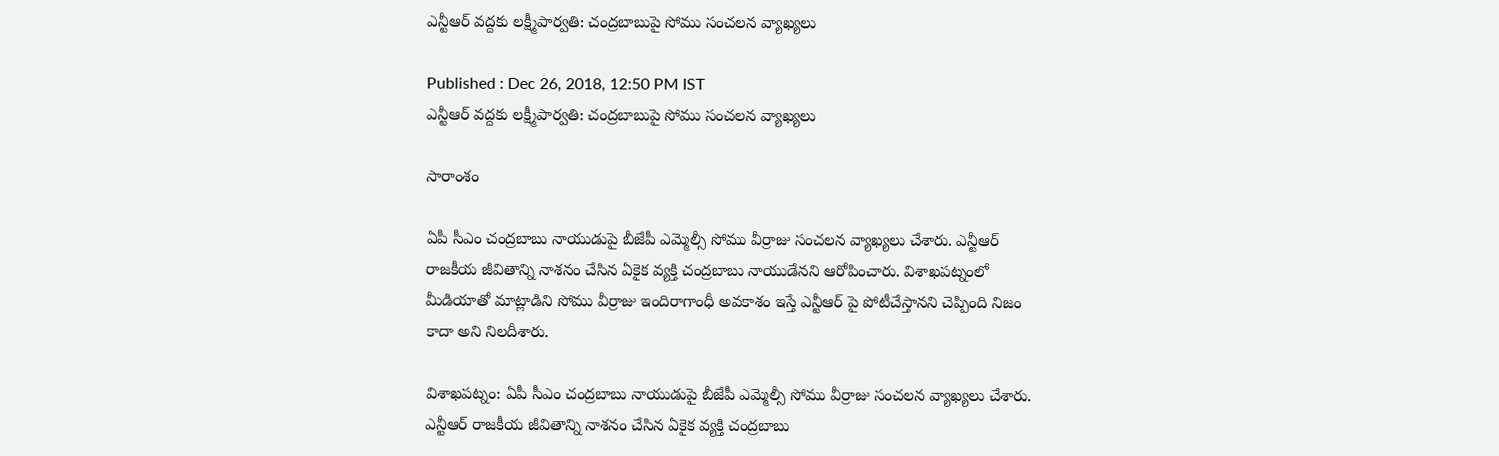ఎన్టీఆర్ వద్దకు లక్ష్మీపార్వతి: చంద్రబాబుపై సోము సంచలన వ్యాఖ్యలు

Published : Dec 26, 2018, 12:50 PM IST
ఎన్టీఆర్ వద్దకు లక్ష్మీపార్వతి: చంద్రబాబుపై సోము సంచలన వ్యాఖ్యలు

సారాంశం

ఏపీ సీఎం చంద్రబాబు నాయుడుపై బీజేపీ ఎమ్మెల్సీ సోము వీర్రాజు సంచలన వ్యాఖ్యలు చేశారు. ఎన్టీఆర్ రాజకీయ జీవితాన్ని నాశనం చేసిన ఏకైక వ్యక్తి చంద్రబాబు నాయుడేనని ఆరోపించారు. విశాఖపట్నంలో మీడియాతో మాట్లాడిని సోము వీర్రాజు ఇందిరాగాంధీ అవకాశం ఇస్తే ఎన్టీఆర్ పై పోటీచేస్తానని చెప్పింది నిజం కాదా అని నిలదీశారు.

విశాఖపట్నం: ఏపీ సీఎం చంద్రబాబు నాయుడుపై బీజేపీ ఎమ్మెల్సీ సోము వీర్రాజు సంచలన వ్యాఖ్యలు చేశారు. ఎన్టీఆర్ రాజకీయ జీవితాన్ని నాశనం చేసిన ఏకైక వ్యక్తి చంద్రబాబు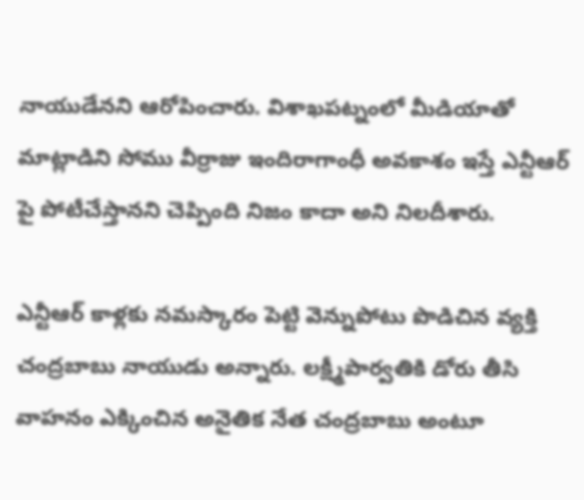నాయుడేనని ఆరోపించారు. విశాఖపట్నంలో మీడియాతో మాట్లాడిని సోము వీర్రాజు ఇందిరాగాంధీ అవకాశం ఇస్తే ఎన్టీఆర్ పై పోటీచేస్తానని చెప్పింది నిజం కాదా అని నిలదీశారు.

ఎన్టీఆర్ కాళ్లకు నమస్కారం పెట్టి వెన్నుపోటు పొడిచిన వ్యక్తి చంద్రబాబు నాయుడు అన్నారు. లక్ష్మీపార్వతికి డోరు తీసి వాహనం ఎక్కించిన అనైతిక నేత చంద్రబాబు అంటూ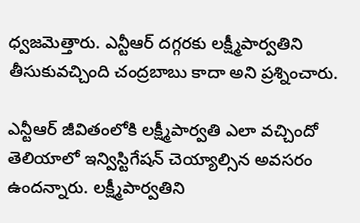ధ్వజమెత్తారు. ఎన్టీఆర్ దగ్గరకు లక్ష్మీపార్వతిని తీసుకువచ్చింది చంద్రబాబు కాదా అని ప్రశ్నించారు.

ఎన్టీఆర్ జీవితంలోకి లక్ష్మీపార్వతి ఎలా వచ్చిందో తెలియాలో ఇన్విస్టిగేషన్ చెయ్యాల్సిన అవసరం ఉందన్నారు. లక్ష్మీపార్వతిని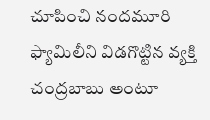చూపించి నందమూరి ఫ్యామిలీని విడగొట్టిన వ్యక్తి చంద్రబాబు అంటూ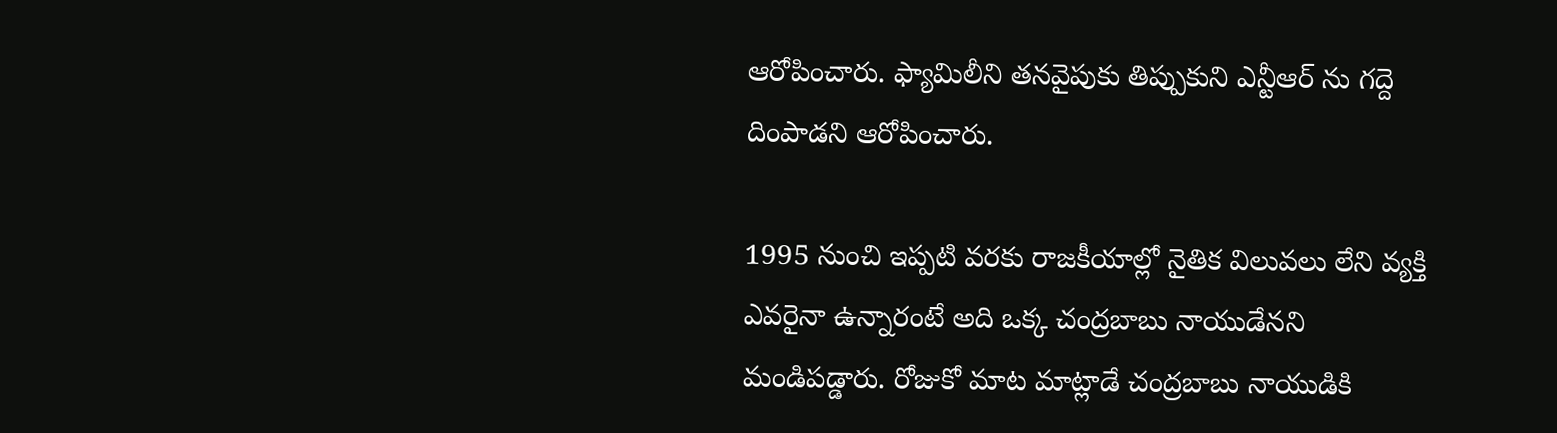ఆరోపించారు. ఫ్యామిలీని తనవైపుకు తిప్పుకుని ఎన్టీఆర్ ను గద్దె దింపాడని ఆరోపించారు.

1995 నుంచి ఇప్పటి వరకు రాజకీయాల్లో నైతిక విలువలు లేని వ్యక్తి ఎవరైనా ఉన్నారంటే అది ఒక్క చంద్రబాబు నాయుడేనని మండిపడ్డారు. రోజుకో మాట మాట్లాడే చంద్రబాబు నాయుడికి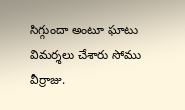సిగ్గుందా అంటూ ఘాటు విమర్శలు చేశారు సోము వీర్రాజు.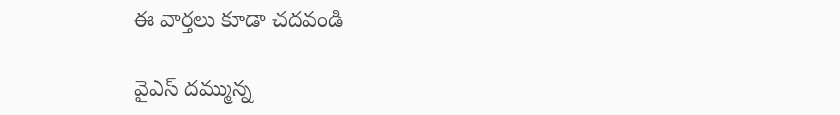ఈ వార్తలు కూడా చదవండి

వైఎస్ దమ్మున్న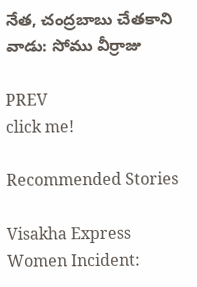నేత, చంద్రబాబు చేతకాని వాడు: సోము వీర్రాజు

PREV
click me!

Recommended Stories

Visakha Express Women Incident: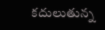కదులుతున్న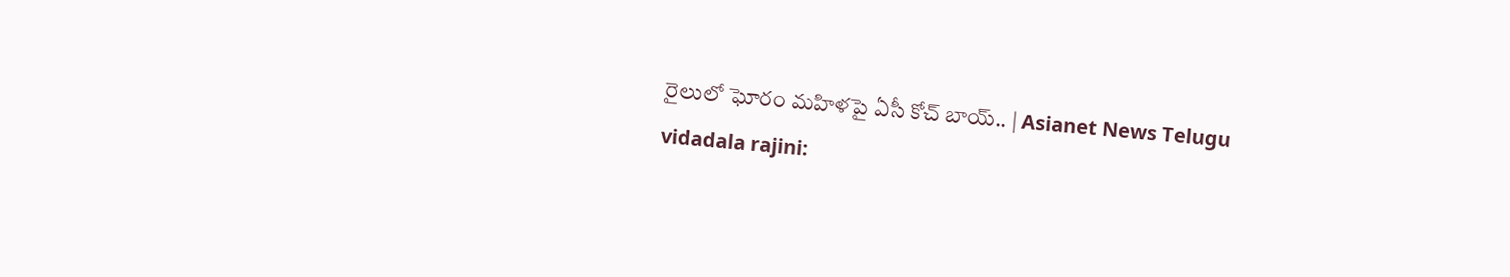రైలులో ఘోరం మహిళపై ఏసీ కోచ్‌ బాయ్.. | Asianet News Telugu
vidadala rajini: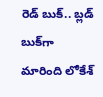రెడ్ బుక్.. బ్లడ్ బుక్‌గా మారింది లోకేశ్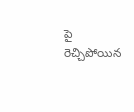పై రెచ్చిపోయిన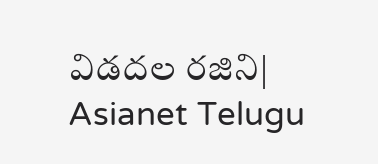విడదల రజిని| Asianet Telugu